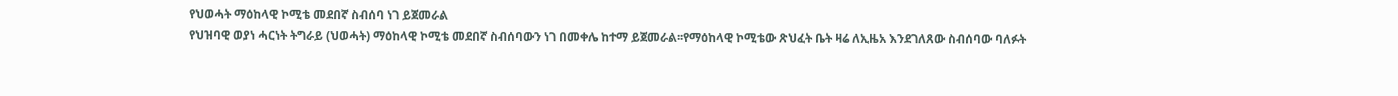የህወሓት ማዕከላዊ ኮሚቴ መደበኛ ስብሰባ ነገ ይጀመራል
የህዝባዊ ወያነ ሓርነት ትግራይ (ህወሓት) ማዕከላዊ ኮሚቴ መደበኛ ስብሰባውን ነገ በመቀሌ ከተማ ይጀመራል፡፡የማዕከላዊ ኮሚቴው ጽህፈት ቤት ዛሬ ለኢዜአ እንደገለጸው ስብሰባው ባለፉት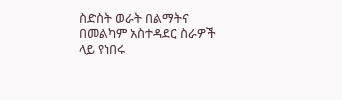ስድስት ወራት በልማትና በመልካም አስተዳደር ስራዎች ላይ የነበሩ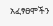አፈፃፀሞችን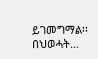ይገመግማል፡፡በህወሓት…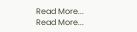Read More...
Read More...